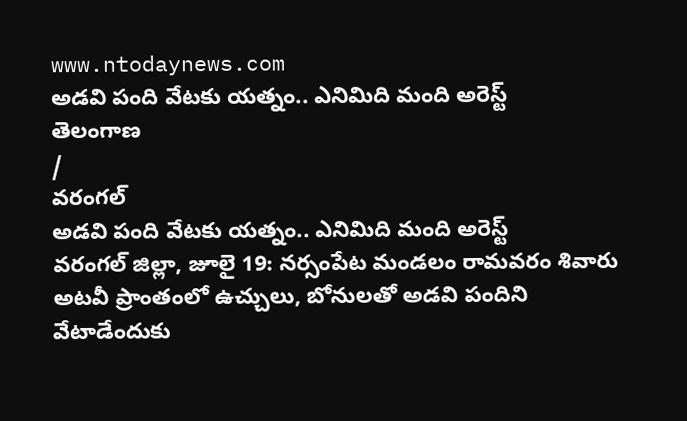www.ntodaynews.com
అడవి పంది వేటకు యత్నం.. ఎనిమిది మంది అరెస్ట్
తెలంగాణ
/
వరంగల్
అడవి పంది వేటకు యత్నం.. ఎనిమిది మంది అరెస్ట్
వరంగల్ జిల్లా, జూలై 19: నర్సంపేట మండలం రామవరం శివారు అటవీ ప్రాంతంలో ఉచ్చులు, బోనులతో అడవి పందిని వేటాడేందుకు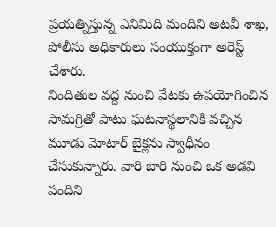ప్రయత్నిస్తున్న ఎనిమిది మందిని అటవీ శాఖ, పోలీసు అధికారులు సంయుక్తంగా అరెస్ట్ చేశారు.
నిందితుల వద్ద నుంచి వేటకు ఉపయోగించిన సామగ్రితో పాటు ఘటనాస్థలానికి వచ్చిన మూడు మోటార్ బైక్లను స్వాధీనం చేసుకున్నారు. వారి బారి నుంచి ఒక అడవి పందిని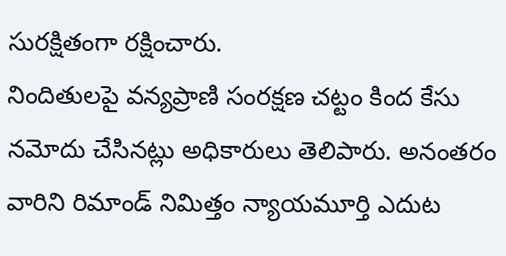సురక్షితంగా రక్షించారు.
నిందితులపై వన్యప్రాణి సంరక్షణ చట్టం కింద కేసు నమోదు చేసినట్లు అధికారులు తెలిపారు. అనంతరం వారిని రిమాండ్ నిమిత్తం న్యాయమూర్తి ఎదుట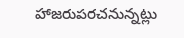హాజరుపరచనున్నట్లు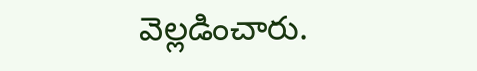వెల్లడించారు.